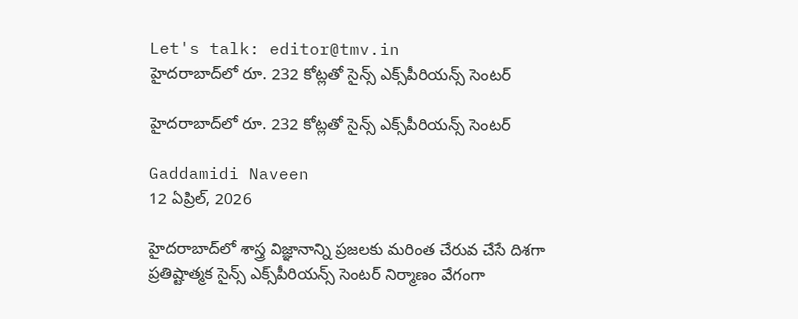Let's talk: editor@tmv.in
హైదరాబాద్‌లో రూ. 232 కోట్లతో సైన్స్ ఎక్స్‌పీరియన్స్ సెంటర్

హైదరాబాద్‌లో రూ. 232 కోట్లతో సైన్స్ ఎక్స్‌పీరియన్స్ సెంటర్

Gaddamidi Naveen
12 ఏప్రిల్, 2026

హైదరాబాద్‌లో శాస్త్ర విజ్ఞానాన్ని ప్రజలకు మరింత చేరువ చేసే దిశగా ప్రతిష్టాత్మక సైన్స్ ఎక్స్‌పీరియన్స్ సెంటర్ నిర్మాణం వేగంగా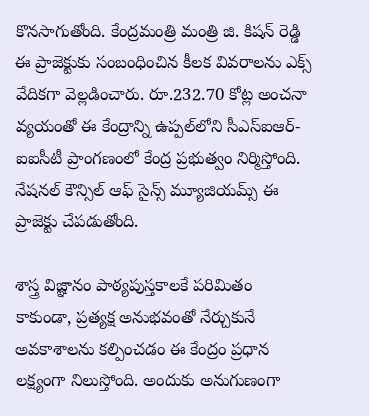కొనసాగుతోంది. కేంద్రమంత్రి మంత్రి జి. కిషన్ రెడ్డి ఈ ప్రాజెక్టుకు సంబంధించిన కీలక వివరాలను ఎక్స్ వేదికగా వెల్లడించారు. రూ.232.70 కోట్ల అంచనా వ్యయంతో ఈ కేంద్రాన్ని ఉప్పల్‌లోని సీఎస్ఐఆర్- ఐఐసీటీ ప్రాంగణంలో కేంద్ర ప్రభుత్వం నిర్మిస్తోంది. నేషనల్‌ కౌన్సిల్‌ ఆఫ్‌ సైన్స్‌ మ్యూజియమ్స్‌ ఈ ప్రాజెక్టు చేపడుతోంది.

శాస్త్ర విజ్ఞానం పాఠ్యపుస్తకాలకే పరిమితం కాకుండా, ప్రత్యక్ష అనుభవంతో నేర్చుకునే అవకాశాలను కల్పించడం ఈ కేంద్రం ప్రధాన లక్ష్యంగా నిలుస్తోంది. అందుకు అనుగుణంగా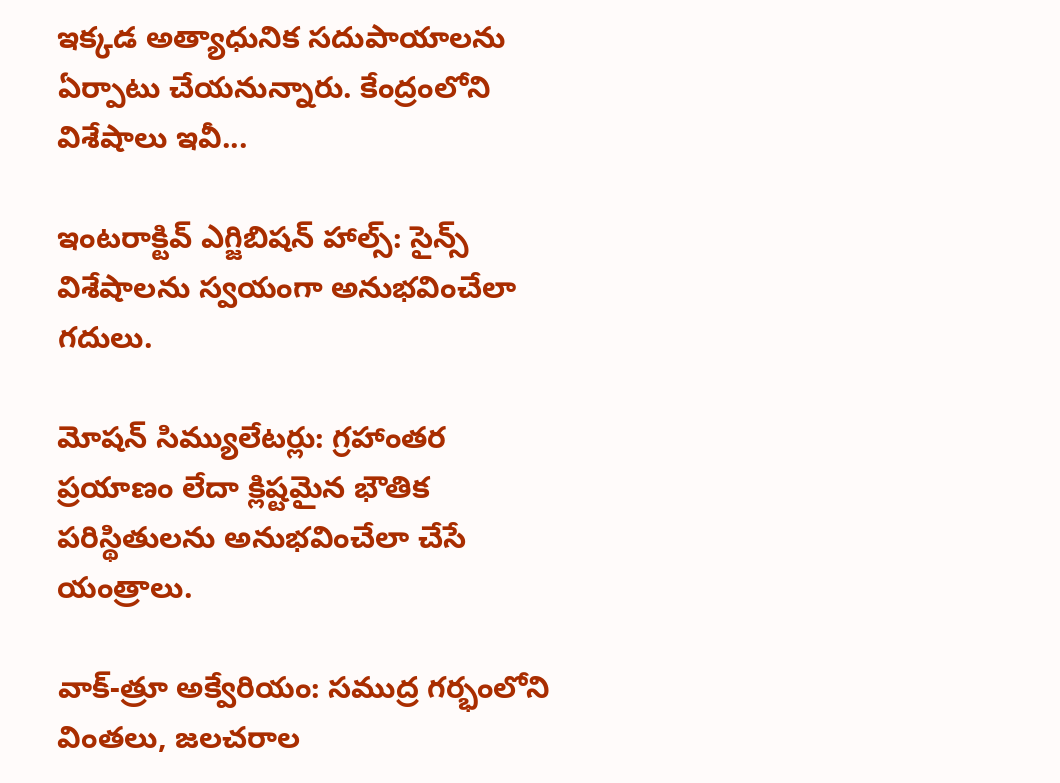ఇక్కడ అత్యాధునిక సదుపాయాలను ఏర్పాటు చేయనున్నారు. కేంద్రంలోని విశేషాలు ఇవీ...

ఇంటరాక్టివ్ ఎగ్జిబిషన్ హాల్స్: సైన్స్ విశేషాలను స్వయంగా అనుభవించేలా గదులు.

మోషన్ సిమ్యులేటర్లు: గ్రహాంతర ప్రయాణం లేదా క్లిష్టమైన భౌతిక పరిస్థితులను అనుభవించేలా చేసే యంత్రాలు.

వాక్-త్రూ అక్వేరియం: సముద్ర గర్భంలోని వింతలు, జలచరాల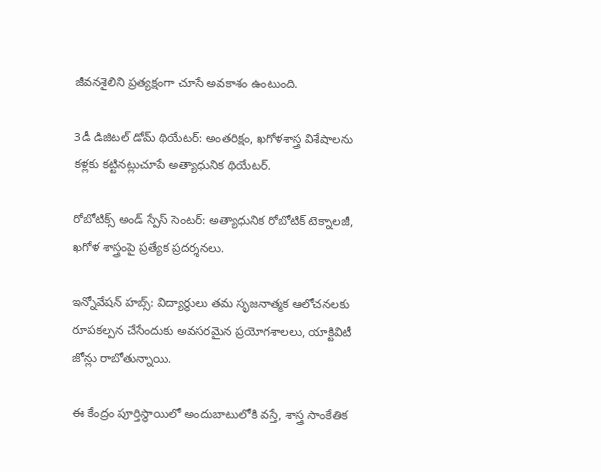జీవనశైలిని ప్రత్యక్షంగా చూసే అవకాశం ఉంటుంది.

3డీ డిజిటల్ డోమ్ థియేటర్: అంతరిక్షం, ఖగోళశాస్త్ర విశేషాలను కళ్లకు కట్టినట్లుచూపే అత్యాధునిక థియేటర్‌.

రోబోటిక్స్ అండ్ స్పేస్ సెంటర్: అత్యాధునిక రోబోటిక్ టెక్నాలజీ, ఖగోళ శాస్త్రంపై ప్రత్యేక ప్రదర్శనలు.

ఇన్నోవేషన్ హబ్స్: విద్యార్థులు తమ సృజనాత్మక ఆలోచనలకు రూపకల్పన చేసేందుకు అవసరమైన ప్రయోగశాలలు, యాక్టివిటీ జోన్లు రాబోతున్నాయి.

ఈ కేంద్రం పూర్తిస్థాయిలో అందుబాటులోకి వస్తే, శాస్త్ర సాంకేతిక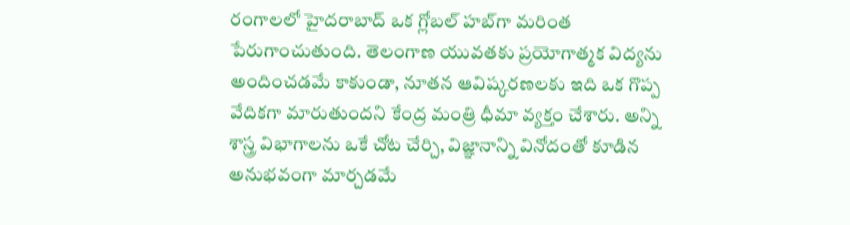రంగాలలో హైదరాబాద్ ఒక గ్లోబల్ హబ్‌గా మరింత పేరుగాంచుతుంది. తెలంగాణ యువతకు ప్రయోగాత్మక విద్యను అందించడమే కాకుండా, నూతన ఆవిష్కరణలకు ఇది ఒక గొప్ప వేదికగా మారుతుందని కేంద్ర మంత్రి ధీమా వ్యక్తం చేశారు. అన్ని శాస్త్ర విభాగాలను ఒకే చోట చేర్చి, విజ్ఞానాన్ని వినోదంతో కూడిన అనుభవంగా మార్చడమే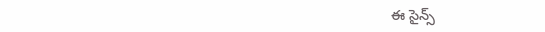ఈ సైన్స్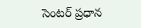సెంటర్ ప్రధాన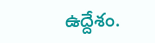ఉద్దేశం.